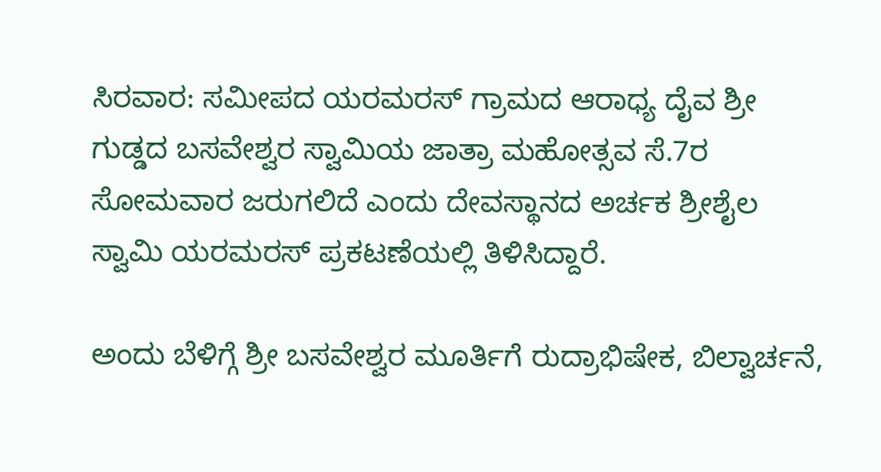ಸಿರವಾರ: ಸಮೀಪದ ಯರಮರಸ್ ಗ್ರಾಮದ ಆರಾಧ್ಯ ದೈವ ಶ್ರೀ ಗುಡ್ಡದ ಬಸವೇಶ್ವರ ಸ್ವಾಮಿಯ ಜಾತ್ರಾ ಮಹೋತ್ಸವ ಸೆ.7ರ ಸೋಮವಾರ ಜರುಗಲಿದೆ ಎಂದು ದೇವಸ್ಥಾನದ ಅರ್ಚಕ ಶ್ರೀಶೈಲ ಸ್ವಾಮಿ ಯರಮರಸ್ ಪ್ರಕಟಣೆಯಲ್ಲಿ ತಿಳಿಸಿದ್ದಾರೆ.

ಅಂದು ಬೆಳಿಗ್ಗೆ ಶ್ರೀ ಬಸವೇಶ್ವರ ಮೂರ್ತಿಗೆ ರುದ್ರಾಭಿಷೇಕ, ಬಿಲ್ವಾರ್ಚನೆ,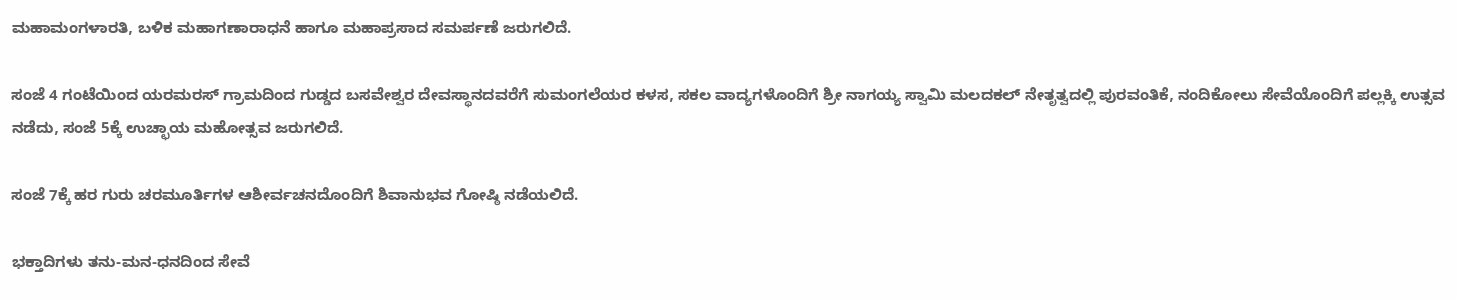ಮಹಾಮಂಗಳಾರತಿ, ಬಳಿಕ ಮಹಾಗಣಾರಾಧನೆ ಹಾಗೂ ಮಹಾಪ್ರಸಾದ ಸಮರ್ಪಣೆ ಜರುಗಲಿದೆ.

ಸಂಜೆ 4 ಗಂಟೆಯಿಂದ ಯರಮರಸ್ ಗ್ರಾಮದಿಂದ ಗುಡ್ಡದ ಬಸವೇಶ್ವರ ದೇವಸ್ಥಾನದವರೆಗೆ ಸುಮಂಗಲೆಯರ ಕಳಸ, ಸಕಲ ವಾದ್ಯಗಳೊಂದಿಗೆ ಶ್ರೀ ನಾಗಯ್ಯ ಸ್ವಾಮಿ ಮಲದಕಲ್ ನೇತೃತ್ವದಲ್ಲಿ ಪುರವಂತಿಕೆ, ನಂದಿಕೋಲು ಸೇವೆಯೊಂದಿಗೆ ಪಲ್ಲಕ್ಕಿ ಉತ್ಸವ ನಡೆದು, ಸಂಜೆ 5ಕ್ಕೆ ಉಚ್ಛಾಯ ಮಹೋತ್ಸವ ಜರುಗಲಿದೆ.

ಸಂಜೆ 7ಕ್ಕೆ ಹರ ಗುರು ಚರಮೂರ್ತಿಗಳ ಆಶೀರ್ವಚನದೊಂದಿಗೆ ಶಿವಾನುಭವ ಗೋಷ್ಠಿ ನಡೆಯಲಿದೆ.

ಭಕ್ತಾದಿಗಳು ತನು-ಮನ-ಧನದಿಂದ ಸೇವೆ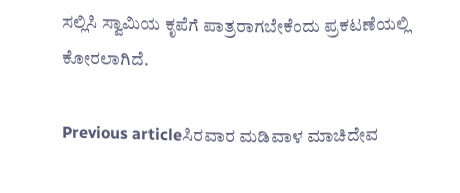ಸಲ್ಲಿಸಿ ಸ್ವಾಮಿಯ ಕೃಪೆಗೆ ಪಾತ್ರರಾಗಬೇಕೆಂದು ಪ್ರಕಟಣೆಯಲ್ಲಿ ಕೋರಲಾಗಿದೆ.

Previous articleಸಿರವಾರ ಮಡಿವಾಳ ಮಾಚಿದೇವ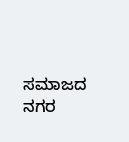ಸಮಾಜದ ನಗರ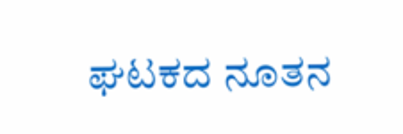ಘಟಕದ ನೂತನ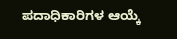ಪದಾಧಿಕಾರಿಗಳ ಆಯ್ಕೆ